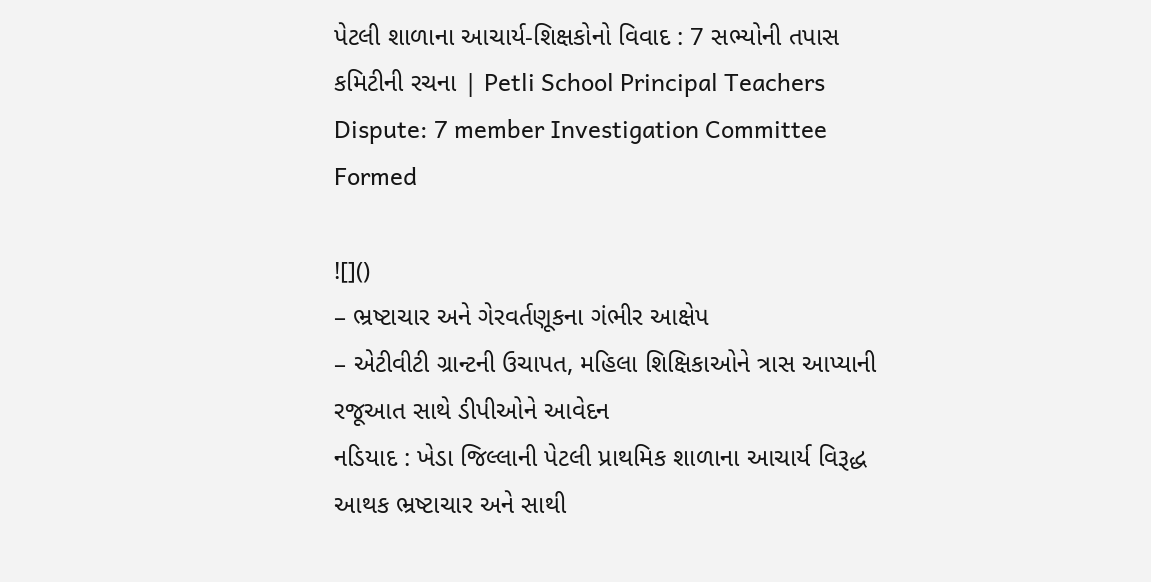પેટલી શાળાના આચાર્ય-શિક્ષકોનો વિવાદ : 7 સભ્યોની તપાસ કમિટીની રચના | Petli School Principal Teachers Dispute: 7 member Investigation Committee Formed

![]()
– ભ્રષ્ટાચાર અને ગેરવર્તણૂકના ગંભીર આક્ષેપ
– એટીવીટી ગ્રાન્ટની ઉચાપત, મહિલા શિક્ષિકાઓને ત્રાસ આપ્યાની રજૂઆત સાથે ડીપીઓને આવેદન
નડિયાદ : ખેડા જિલ્લાની પેટલી પ્રાથમિક શાળાના આચાર્ય વિરૂદ્ધ આથક ભ્રષ્ટાચાર અને સાથી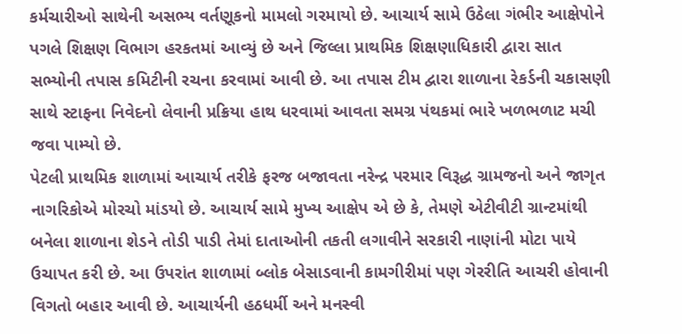કર્મચારીઓ સાથેની અસભ્ય વર્તણૂકનો મામલો ગરમાયો છે. આચાર્ય સામે ઉઠેલા ગંભીર આક્ષેપોને પગલે શિક્ષણ વિભાગ હરકતમાં આવ્યું છે અને જિલ્લા પ્રાથમિક શિક્ષણાધિકારી દ્વારા સાત સભ્યોની તપાસ કમિટીની રચના કરવામાં આવી છે. આ તપાસ ટીમ દ્વારા શાળાના રેકર્ડની ચકાસણી સાથે સ્ટાફના નિવેદનો લેવાની પ્રક્રિયા હાથ ધરવામાં આવતા સમગ્ર પંથકમાં ભારે ખળભળાટ મચી જવા પામ્યો છે.
પેટલી પ્રાથમિક શાળામાં આચાર્ય તરીકે ફરજ બજાવતા નરેન્દ્ર પરમાર વિરૂદ્ધ ગ્રામજનો અને જાગૃત નાગરિકોએ મોરચો માંડયો છે. આચાર્ય સામે મુખ્ય આક્ષેપ એ છે કે, તેમણે એટીવીટી ગ્રાન્ટમાંથી બનેલા શાળાના શેડને તોડી પાડી તેમાં દાતાઓની તકતી લગાવીને સરકારી નાણાંની મોટા પાયે ઉચાપત કરી છે. આ ઉપરાંત શાળામાં બ્લોક બેસાડવાની કામગીરીમાં પણ ગેરરીતિ આચરી હોવાની વિગતો બહાર આવી છે. આચાર્યની હઠધર્મી અને મનસ્વી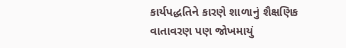કાર્યપદ્ધતિને કારણે શાળાનું શૈક્ષણિક વાતાવરણ પણ જોખમાયું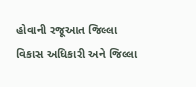હોવાની રજૂઆત જિલ્લા વિકાસ અધિકારી અને જિલ્લા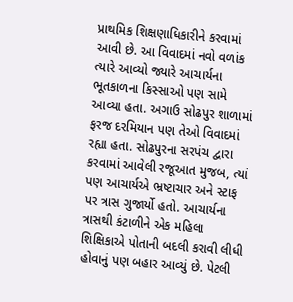પ્રાથમિક શિક્ષણાધિકારીને કરવામાં આવી છે. આ વિવાદમાં નવો વળાંક ત્યારે આવ્યો જ્યારે આચાર્યના ભૂતકાળના કિસ્સાઓ પણ સામે આવ્યા હતા. અગાઉ સોઢપુર શાળામાં ફરજ દરમિયાન પણ તેઓ વિવાદમાં રહ્યા હતા. સોઢપુરના સરપંચ દ્વારા કરવામાં આવેલી રજૂઆત મુજબ, ત્યાં પણ આચાર્યએ ભ્રષ્ટાચાર અને સ્ટાફ પર ત્રાસ ગુજાર્યો હતો. આચાર્યના ત્રાસથી કંટાળીને એક મહિલા શિક્ષિકાએ પોતાની બદલી કરાવી લીધી હોવાનું પણ બહાર આવ્યું છે. પેટલી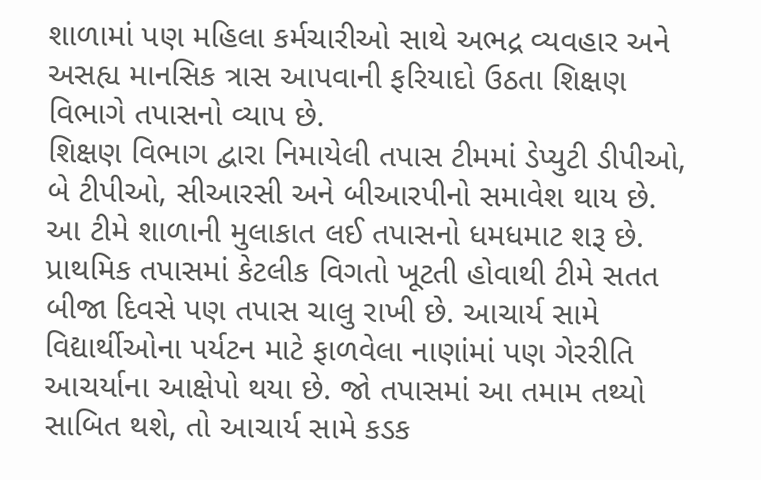શાળામાં પણ મહિલા કર્મચારીઓ સાથે અભદ્ર વ્યવહાર અને અસહ્ય માનસિક ત્રાસ આપવાની ફરિયાદો ઉઠતા શિક્ષણ વિભાગે તપાસનો વ્યાપ છે.
શિક્ષણ વિભાગ દ્વારા નિમાયેલી તપાસ ટીમમાં ડેપ્યુટી ડીપીઓ, બે ટીપીઓ, સીઆરસી અને બીઆરપીનો સમાવેશ થાય છે. આ ટીમે શાળાની મુલાકાત લઈ તપાસનો ધમધમાટ શરૂ છે. પ્રાથમિક તપાસમાં કેટલીક વિગતો ખૂટતી હોવાથી ટીમે સતત બીજા દિવસે પણ તપાસ ચાલુ રાખી છે. આચાર્ય સામે વિદ્યાર્થીઓના પર્યટન માટે ફાળવેલા નાણાંમાં પણ ગેરરીતિ આચર્યાના આક્ષેપો થયા છે. જો તપાસમાં આ તમામ તથ્યો સાબિત થશે, તો આચાર્ય સામે કડક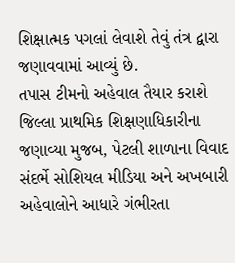શિક્ષાત્મક પગલાં લેવાશે તેવું તંત્ર દ્વારા જણાવવામાં આવ્યું છે.
તપાસ ટીમનો અહેવાલ તૈયાર કરાશે
જિલ્લા પ્રાથમિક શિક્ષણાધિકારીના જણાવ્યા મુજબ, પેટલી શાળાના વિવાદ સંદર્ભે સોશિયલ મીડિયા અને અખબારી અહેવાલોને આધારે ગંભીરતા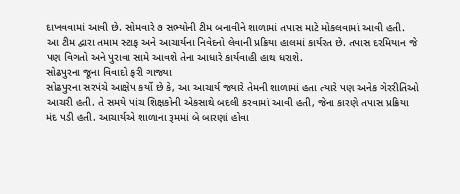દાખવવામાં આવી છે. સોમવારે ૭ સભ્યોની ટીમ બનાવીને શાળામાં તપાસ માટે મોકલવામાં આવી હતી. આ ટીમ દ્વારા તમામ સ્ટાફ અને આચાર્યના નિવેદનો લેવાની પ્રક્રિયા હાલમાં કાર્યરત છે. તપાસ દરમિયાન જે પણ વિગતો અને પુરાવા સામે આવશે તેના આધારે કાર્યવાહી હાથ ધરાશે.
સોઢપુરના જૂના વિવાદો ફરી ગાજ્યા
સોઢપુરના સરપંચે આક્ષેપ કર્યો છે કે, આ આચાર્ય જ્યારે તેમની શાળામાં હતા ત્યારે પણ અનેક ગેરરીતિઓ આચરી હતી. તે સમયે પાંચ શિક્ષકોની એકસાથે બદલી કરવામાં આવી હતી, જેના કારણે તપાસ પ્રક્રિયા મંદ પડી હતી. આચાર્યએ શાળાના રૂમમાં બે બારણાં હોવા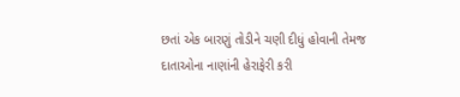છતાં એક બારણું તોડીને ચણી દીધું હોવાની તેમજ દાતાઓના નાણાંની હેરાફેરી કરી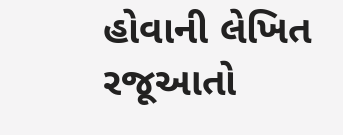હોવાની લેખિત રજૂઆતો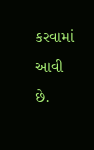કરવામાં આવી છે.